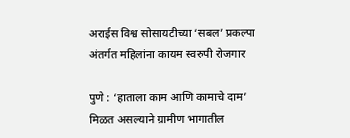अराईस विश्व सोसायटीच्या ‘सबल’ प्रकल्पा अंतर्गत महिलांना कायम स्वरुपी रोजगार

पुणे : ‘हाताला काम आणि कामाचे दाम’ मिळत असल्याने ग्रामीण भागातील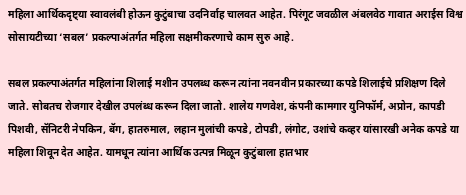महिला आर्थिकदृष्ट्या स्वावलंबी होऊन कुटुंबाचा उदनिर्वाह चालवत आहेत. पिरंगूट जवळील अंबलवेठ गावात अराईस विश्व सोसायटीच्या ‘सबल’ प्रकल्पाअंतर्गत महिला सक्षमीकरणाचे काम सुरु आहे.

सबल प्रकल्पाअंतर्गत महिलांना शिलाई मशीन उपलब्ध करून त्यांना नवनवीन प्रकारच्या कपडे शिलाईचे प्रशिक्षण दिले जाते. सोबतच रोजगार देखील उपलंब्ध करून दिला जातो. शालेय गणवेश, कंपनी कामगार युनिफॉर्म, अप्रोन, कापडी पिशवी, सॅनिटरी नेपकिन, बॅग, हातरुमाल, लहान मुलांची कपडे, टोपडी, लंगोट, उशांचे कव्हर यांसारखी अनेक कपडे या महिला शिवून देत आहेत. यामधून त्यांना आर्थिक उत्पन्न मिळून कुटुंबाला हातभार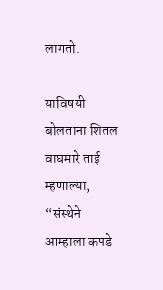लागतो.

याविषयी बोलताना शितल वाघमारे ताई म्हणाल्या, “संस्थेने आम्हाला कपडे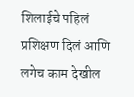शिलाईचे पहिलं प्रशिक्षण दिलं आणि लगेच काम देखील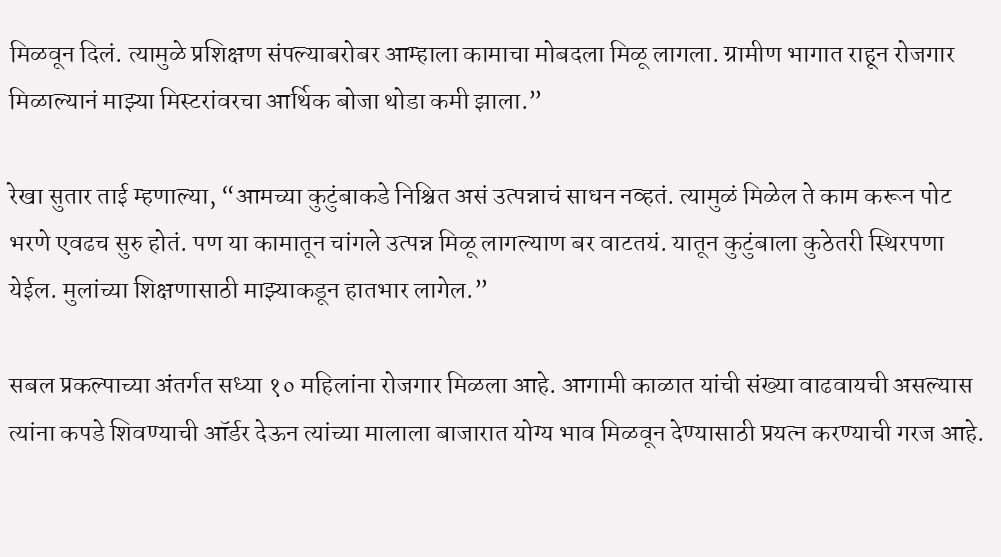मिळवून दिलं. त्यामुळे प्रशिक्षण संपल्याबरोबर आम्हाला कामाचा मोबदला मिळू लागला. ग्रामीण भागात राहून रोजगार मिळाल्यानं माझ्या मिस्टरांवरचा आर्थिक बोजा थोडा कमी झाला.”

रेखा सुतार ताई म्हणाल्या, “आमच्या कुटुंबाकडे निश्चित असं उत्पन्नाचं साधन नव्हतं. त्यामुळं मिळेल ते काम करून पोट भरणे एवढच सुरु होतं. पण या कामातून चांगले उत्पन्न मिळू लागल्याण बर वाटतयं. यातून कुटुंबाला कुठेतरी स्थिरपणा येईल. मुलांच्या शिक्षणासाठी माझ्याकडून हातभार लागेल.”

सबल प्रकल्पाच्या अंतर्गत सध्या १० महिलांना रोजगार मिळला आहे. आगामी काळात यांची संख्या वाढवायची असल्यास त्यांना कपडे शिवण्याची ऑर्डर देऊन त्यांच्या मालाला बाजारात योग्य भाव मिळवून देण्यासाठी प्रयत्न करण्याची गरज आहे.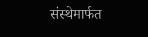संस्थेमार्फत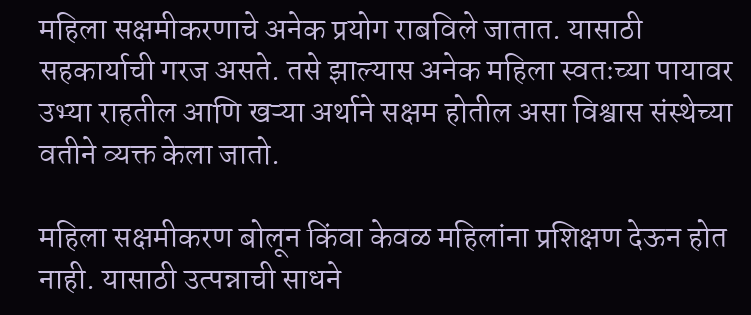महिला सक्षमीकरणाचे अनेक प्रयोग राबविले जातात. यासाठी सहकार्याची गरज असते. तसे झाल्यास अनेक महिला स्वतःच्या पायावर उभ्या राहतील आणि खऱ्या अर्थाने सक्षम होतील असा विश्वास संस्थेच्या वतीने व्यक्त केला जातो.

महिला सक्षमीकरण बोलून किंवा केवळ महिलांना प्रशिक्षण देऊन होत नाही. यासाठी उत्पन्नाची साधने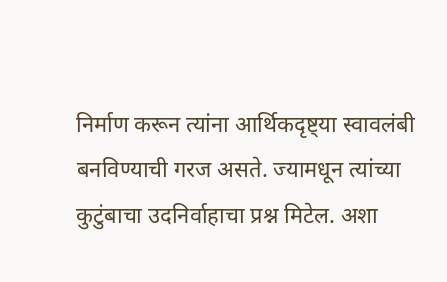निर्माण करून त्यांना आर्थिकदृष्ट्या स्वावलंबी बनविण्याची गरज असते. ज्यामधून त्यांच्या कुटुंबाचा उदनिर्वाहाचा प्रश्न मिटेल. अशा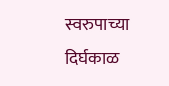स्वरुपाच्या दिर्घकाळ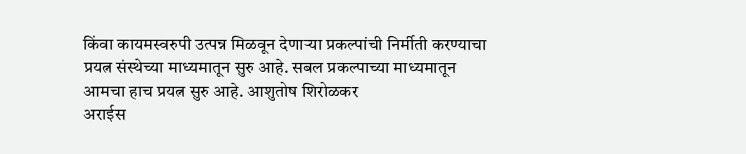किंवा कायमस्वरुपी उत्पन्न मिळवून देणाऱ्या प्रकल्पांची निर्मीती करण्याचा प्रयत्न संस्थेच्या माध्यमातून सुरु आहे. सबल प्रकल्पाच्या माध्यमातून आमचा हाच प्रयत्न सुरु आहे. आशुतोष शिरोळकर
अराईस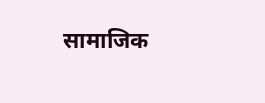सामाजिक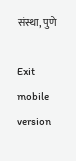संस्था, पुणे

Exit mobile version